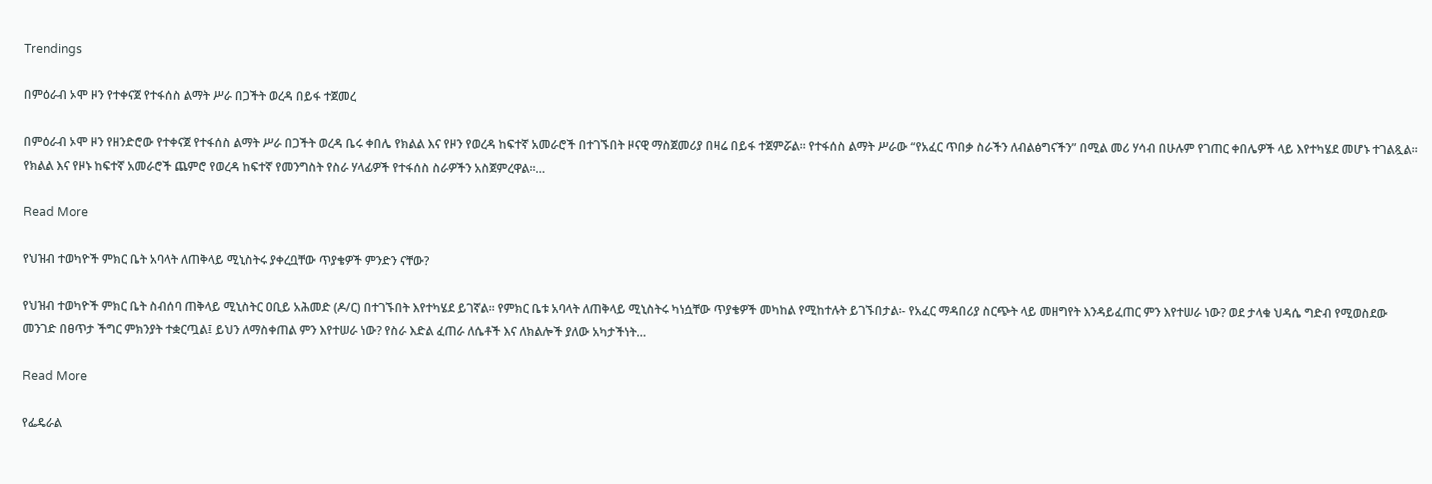Trendings

በምዕራብ ኦሞ ዞን የተቀናጀ የተፋሰስ ልማት ሥራ በጋችት ወረዳ በይፋ ተጀመረ

በምዕራብ ኦሞ ዞን የዘንድሮው የተቀናጀ የተፋሰስ ልማት ሥራ በጋችት ወረዳ ቤሩ ቀበሌ የክልል እና የዞን የወረዳ ከፍተኛ አመራሮች በተገኙበት ዞናዊ ማስጀመሪያ በዛሬ በይፋ ተጀምሯል። የተፋሰስ ልማት ሥራው “የአፈር ጥበቃ ስራችን ለብልፅግናችን” በሚል መሪ ሃሳብ በሁሉም የገጠር ቀበሌዎች ላይ እየተካሄደ መሆኑ ተገልጿል። የክልል እና የዞኑ ከፍተኛ አመራሮች ጨምሮ የወረዳ ከፍተኛ የመንግስት የስራ ሃላፊዎች የተፋሰስ ስራዎችን አስጀምረዋል።…

Read More

የህዝብ ተወካዮች ምክር ቤት አባላት ለጠቅላይ ሚኒስትሩ ያቀረቧቸው ጥያቄዎች ምንድን ናቸው?

የህዝብ ተወካዮች ምክር ቤት ስብሰባ ጠቅላይ ሚኒስትር ዐቢይ አሕመድ (ዶ/ር) በተገኙበት እየተካሄደ ይገኛል፡፡ የምክር ቤቱ አባላት ለጠቅላይ ሚኒስትሩ ካነሷቸው ጥያቄዎች መካከል የሚከተሉት ይገኙበታል፡- የአፈር ማዳበሪያ ስርጭት ላይ መዘግየት እንዳይፈጠር ምን እየተሠራ ነው? ወደ ታላቁ ህዳሴ ግድብ የሚወስደው መንገድ በፀጥታ ችግር ምክንያት ተቋርጧል፤ ይህን ለማስቀጠል ምን እየተሠራ ነው? የስራ እድል ፈጠራ ለሴቶች እና ለክልሎች ያለው አካታችነት…

Read More

የፌዴራል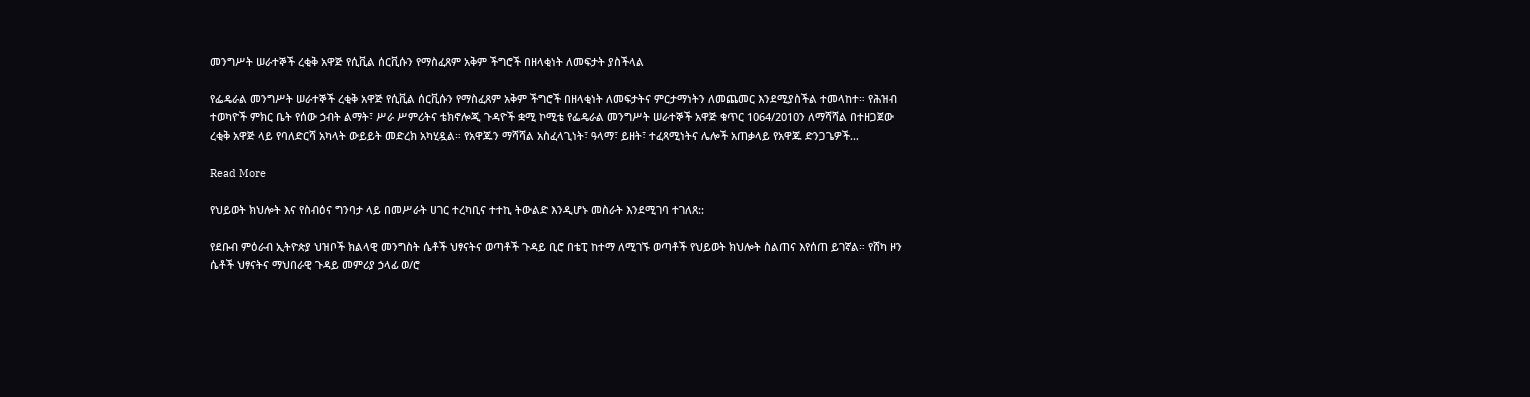መንግሥት ሠራተኞች ረቂቅ አዋጅ የሲቪል ሰርቪሱን የማስፈጸም አቅም ችግሮች በዘላቂነት ለመፍታት ያስችላል

የፌዴራል መንግሥት ሠራተኞች ረቂቅ አዋጅ የሲቪል ሰርቪሱን የማስፈጸም አቅም ችግሮች በዘላቂነት ለመፍታትና ምርታማነትን ለመጨመር እንደሚያስችል ተመላከተ። የሕዝብ ተወካዮች ምክር ቤት የሰው ኃብት ልማት፣ ሥራ ሥምሪትና ቴክኖሎጂ ጉዳዮች ቋሚ ኮሚቴ የፌዴራል መንግሥት ሠራተኞች አዋጅ ቁጥር 1064/2010ን ለማሻሻል በተዘጋጀው ረቂቅ አዋጅ ላይ የባለድርሻ አካላት ውይይት መድረክ አካሂዷል። የአዋጁን ማሻሻል አስፈላጊነት፣ ዓላማ፣ ይዘት፣ ተፈጻሚነትና ሌሎች አጠቃላይ የአዋጁ ድንጋጌዎች…

Read More

የህይወት ክህሎት እና የስብዕና ግንባታ ላይ በመሥራት ሀገር ተረካቢና ተተኪ ትውልድ እንዲሆኑ መስራት እንደሚገባ ተገለጸ::

የደቡብ ምዕራብ ኢትዮጵያ ህዝቦች ክልላዊ መንግስት ሴቶች ህፃናትና ወጣቶች ጉዳይ ቢሮ በቴፒ ከተማ ለሚገኙ ወጣቶች የህይወት ክህሎት ስልጠና እየሰጠ ይገኛል። የሸካ ዞን ሴቶች ህፃናትና ማህበራዊ ጉዳይ መምሪያ ኃላፊ ወ/ሮ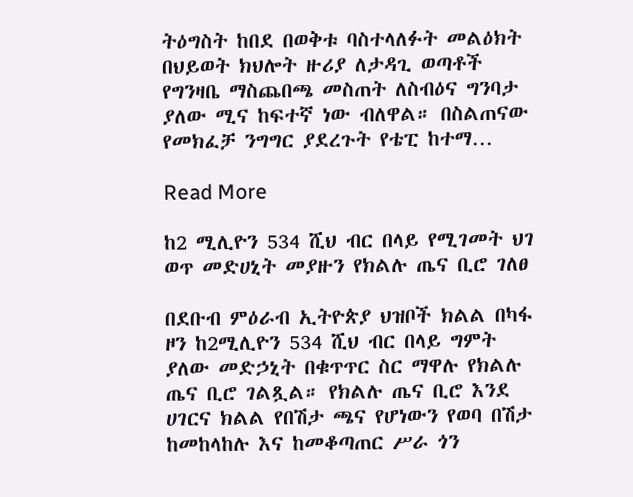ትዕግስት ከበደ በወቅቱ ባስተላለፉት መልዕክት በህይወት ክህሎት ዙሪያ ለታዳጊ ወጣቶች የግንዛቤ ማስጨበጫ መስጠት ለስብዕና ግንባታ ያለው ሚና ከፍተኛ ነው ብለዋል። በስልጠናው የመክፈቻ ንግግር ያደረጉት የቴፒ ከተማ…

Read More

ከ2 ሚሊዮን 534 ሺህ ብር በላይ የሚገመት ህገ ወጥ መድሀኒት መያዙን የክልሉ ጤና ቢሮ ገለፀ

በደቡብ ምዕራብ ኢትዮጵያ ህዝቦች ክልል በካፋ ዞን ከ2ሚሊዮን 534 ሺህ ብር በላይ ግምት ያለው መድኃኒት በቁጥጥር ስር ማዋሉ የክልሉ ጤና ቢሮ ገልጿል። የክልሉ ጤና ቢሮ እንደ ሀገርና ክልል የበሽታ ጫና የሆነውን የወባ በሽታ ከመከላከሉ እና ከመቆጣጠር ሥራ ጎን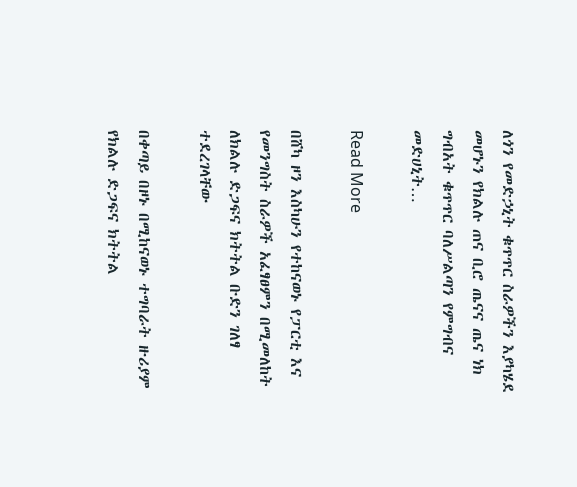ለጎን የመድኃኒት ቁጥጥር ስራዎችን እያካሄደ መሆኑን የክልሉ ጠና ቢሮ ጤናና ጤና ነክ ግብአት ቁጥጥር ባለሥልጣን የምግብና መድሀኒት…

Read More

በሸካ ዞን እስካሁን የተከናወኑ የፓርቲ እና የመንግስት ስራዎች አፈፃፀምን በሚመለከት ለክልሉ ድጋፍና ክትትል ቡድን ገለፃ ተደረገላቸው

በቀጣይ በዞኑ በሚከናወኑ ተግባራት ዙሪያም የክልሉ ድጋፍና ክትትል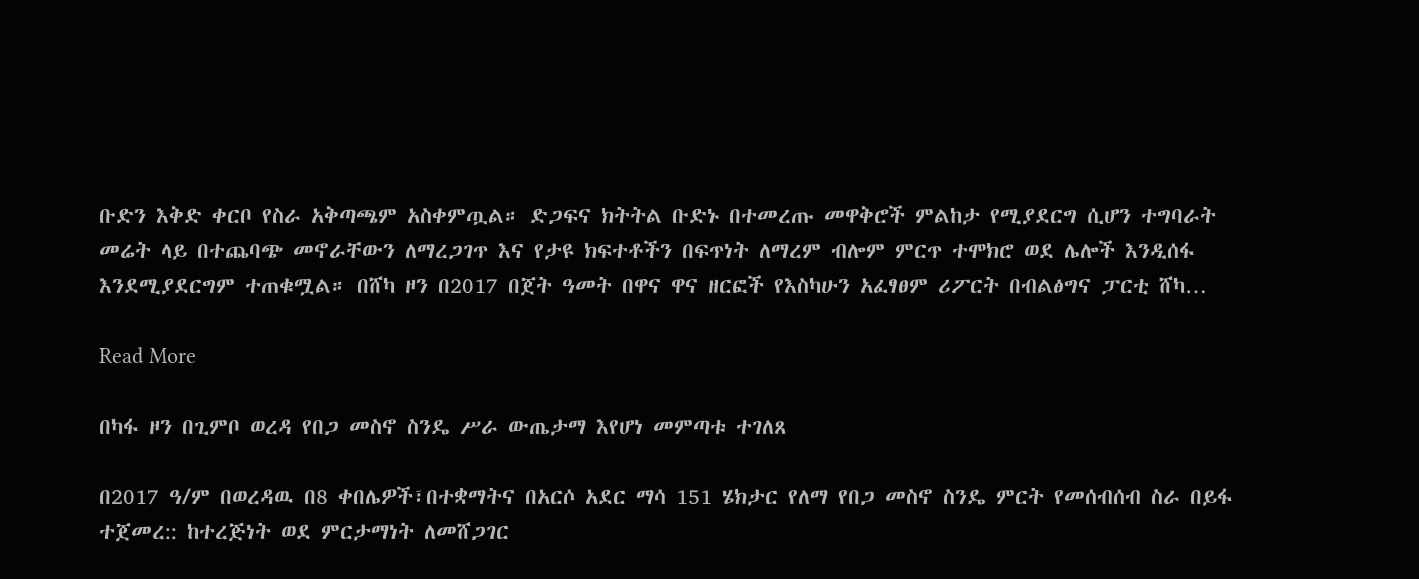ቡድን እቅድ ቀርቦ የስራ አቅጣጫም አስቀምጧል። ድጋፍና ክትትል ቡድኑ በተመረጡ መዋቅሮች ምልከታ የሚያደርግ ሲሆን ተግባራት መሬት ላይ በተጨባጭ መኖራቸውን ለማረጋገጥ እና የታዩ ክፍተቶችን በፍጥነት ለማረም ብሎም ምርጥ ተሞክሮ ወደ ሌሎች እንዲሰፋ እንደሚያደርግም ተጠቁሟል። በሸካ ዞን በ2017 በጀት ዓመት በዋና ዋና ዘርፎች የእስካሁን አፈፃፀም ሪፖርት በብልፅግና ፓርቲ ሸካ…

Read More

በካፋ ዞን በጊምቦ ወረዳ የበጋ መስኖ ስንዴ ሥራ ውጤታማ እየሆነ መምጣቱ ተገለጸ

በ2017 ዓ/ም በወረዳዉ በ8 ቀበሌዎች፣በተቋማትና በአርሶ አደር ማሳ 151 ሄክታር የለማ የበጋ መስኖ ስንዴ ምርት የመሰብሰብ ስራ በይፋ ተጀመረ:: ከተረጅነት ወደ ምርታማነት ለመሸጋገር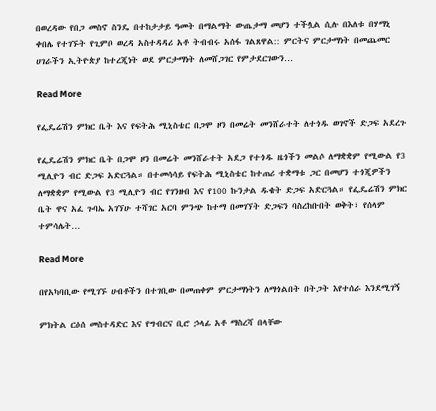በወረዳው የበጋ መስኖ ስንዴ በተከታታይ ዓመት በማልማት ውጤታማ መሆን ተችሏል ሲሉ በእለቱ በሃማኒ ቀበሌ የተገኙት የጊምቦ ወረዳ አስተዳዳሪ አቶ ትብብሩ አሰፋ ገልጸዋል:: ምርትና ምርታማነት በመጨመር ሀገራችን ኢትዮጵያ ከተረጂነት ወደ ምርታማነት ለመሸጋገር የምታደርገውን…

Read More

የፌዴሬሽን ምክር ቤት እና የፍትሕ ሚኒስቴር በጋሞ ዞን በመሬት መንሸራተት ለተጎዱ ወገኖች ድጋፍ አደረጉ

የፌዴሬሽን ምክር ቤት በጋሞ ዞን በመሬት መንሸራተት አደጋ የተጎዱ ዜጎችን መልሶ ለማቋቋም የሚውል የ3 ሚሊዮን ብር ድጋፍ አድርጓል። በተመሳሳይ የፍትሕ ሚኒስቴር ከተጠሪ ተቋማቱ ጋር በመሆን ተጎጂዎችን ለማቋቋም የሚውል የ3 ሚሊዮን ብር የገንዘብ እና የ100 ኩንታል ዱቄት ድጋፍ አድርጓል። የፌዴሬሽን ምክር ቤት ዋና አፈ ጉባኤ አገኘሁ ተሻገር አርባ ምንጭ ከተማ በመገኘት ድጋፍን ባስረከቡበት ወቅት፣ የሰላም ተምሳሌት…

Read More

በየአካባቢው የሚገኙ ሀብቶችን በተገቢው በመጠቀም ምርታማነትን ለማጎልበት በትጋት እየተሰራ እንደሚገኝ

ምክትል ርዕሰ መስተዳድር እና የግብርና ቢሮ ኃላፊ አቶ ማስረሻ በላቸው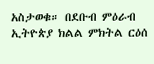አስታወቁ። በደቡብ ምዕራብ ኢትዮጵያ ክልል ምክትል ርዕሰ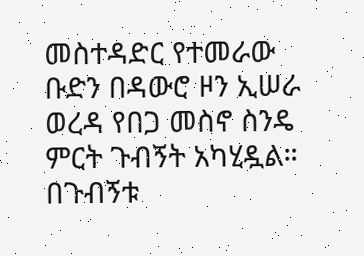መስተዳድር የተመራው ቡድን በዳውሮ ዞን ኢሠራ ወረዳ የበጋ መስኖ ስንዴ ምርት ጉብኝት አካሂዷል። በጉብኝቱ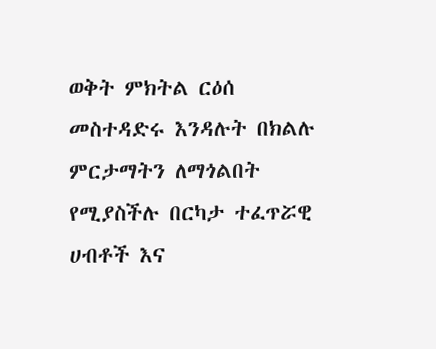ወቅት ምክትል ርዕሰ መስተዳድሩ እንዳሉት በክልሉ ምርታማትን ለማጎልበት የሚያስችሉ በርካታ ተፈጥሯዊ ሀብቶች እና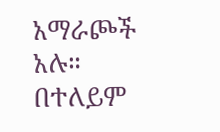አማራጮች አሉ። በተለይም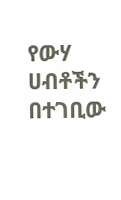የውሃ ሀብቶችን በተገቢው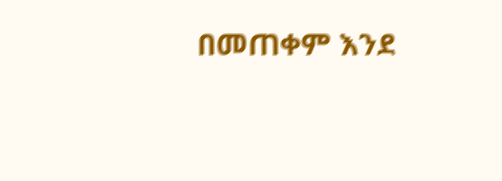በመጠቀም እንደ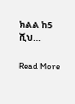ክልል ከ5 ሺህ…

Read More